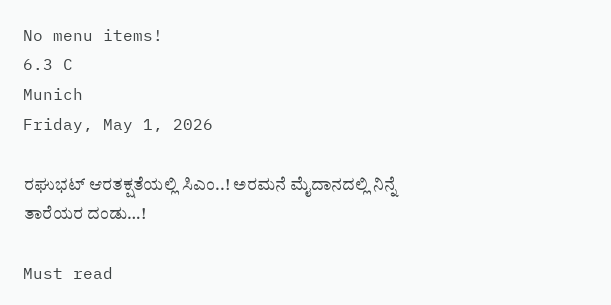No menu items!
6.3 C
Munich
Friday, May 1, 2026

ರಘುಭಟ್ ಆರತಕ್ಷತೆಯಲ್ಲಿ ಸಿಎಂ..! ಅರಮನೆ ಮೈದಾನದಲ್ಲಿ ನಿನ್ನೆ ತಾರೆಯರ ದಂಡು…!

Must read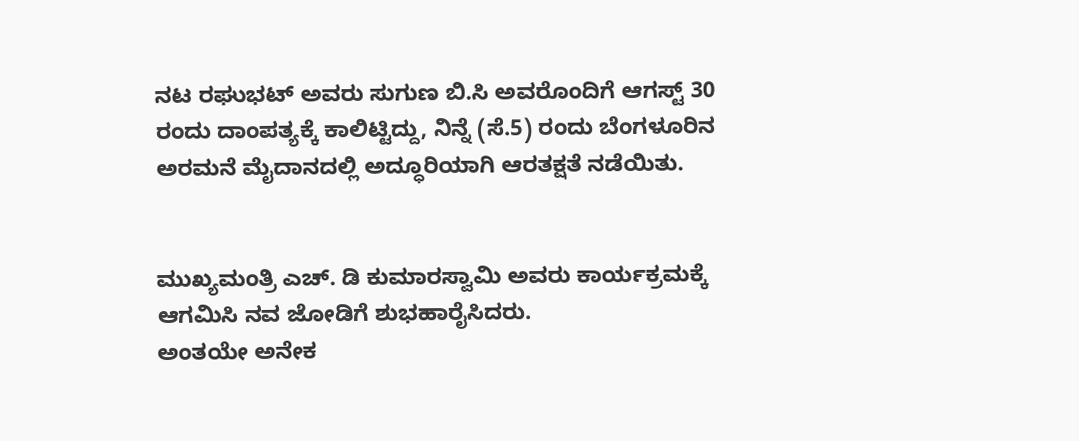ನಟ ರಘುಭಟ್ ಅವರು ಸುಗುಣ ಬಿ.ಸಿ ಅವರೊಂದಿಗೆ ಆಗಸ್ಟ್ 30 ರಂದು ದಾಂಪತ್ಯಕ್ಕೆ ಕಾಲಿಟ್ಟಿದ್ದು, ನಿನ್ನೆ (ಸೆ.5) ರಂದು ಬೆಂಗಳೂರಿನ ಅರಮನೆ ಮೈದಾನದಲ್ಲಿ ಅದ್ಧೂರಿಯಾಗಿ ಆರತಕ್ಷತೆ ನಡೆಯಿತು‌.


ಮುಖ್ಯಮಂತ್ರಿ ಎಚ್. ಡಿ ಕುಮಾರಸ್ವಾಮಿ ಅವರು ಕಾರ್ಯಕ್ರಮಕ್ಕೆ ಆಗಮಿಸಿ ನವ ಜೋಡಿಗೆ ಶುಭಹಾರೈಸಿದರು.
ಅಂತಯೇ ಅನೇಕ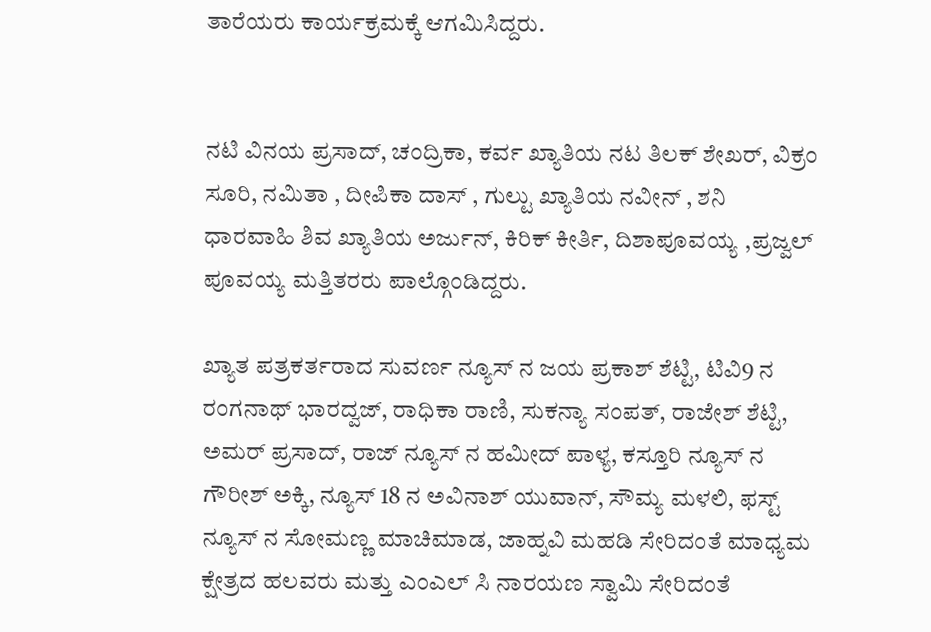ತಾರೆಯರು ಕಾರ್ಯಕ್ರಮಕ್ಕೆ ಆಗಮಿಸಿದ್ದರು.


ನಟಿ ವಿನಯ ಪ್ರಸಾದ್, ಚಂದ್ರಿಕಾ, ಕರ್ವ ಖ್ಯಾತಿಯ ನಟ ತಿಲಕ್ ಶೇಖರ್, ವಿಕ್ರಂ ಸೂರಿ, ನಮಿತಾ , ದೀಪಿಕಾ ದಾಸ್ , ಗುಲ್ಟು ಖ್ಯಾತಿಯ ನವೀನ್ , ಶನಿ ಧಾರವಾಹಿ ಶಿವ ಖ್ಯಾತಿಯ‌ ಅರ್ಜುನ್, ಕಿರಿಕ್ ಕೀರ್ತಿ, ದಿಶಾಪೂವಯ್ಯ ,ಪ್ರಜ್ವಲ್ ಪೂವಯ್ಯ ಮತ್ತಿತರರು ಪಾಲ್ಗೊಂಡಿದ್ದರು.

ಖ್ಯಾತ ಪತ್ರಕರ್ತರಾದ ಸುವರ್ಣ ನ್ಯೂಸ್ ನ ಜಯ ಪ್ರಕಾಶ್ ಶೆಟ್ಟಿ, ಟಿವಿ9 ನ ರಂಗನಾಥ್ ಭಾರದ್ವಜ್, ರಾಧಿಕಾ ರಾಣಿ, ಸುಕನ್ಯಾ ಸಂಪತ್, ರಾಜೇಶ್ ಶೆಟ್ಟಿ, ಅಮರ್ ಪ್ರಸಾದ್, ರಾಜ್ ನ್ಯೂಸ್ ನ ಹಮೀದ್ ಪಾಳ್ಯ, ಕಸ್ತೂರಿ ನ್ಯೂಸ್ ನ ಗೌರೀಶ್ ಅಕ್ಕಿ, ನ್ಯೂಸ್ 18 ನ ಅವಿನಾಶ್ ಯುವಾನ್, ಸೌಮ್ಯ ಮಳಲಿ, ಫಸ್ಟ್ ನ್ಯೂಸ್‌ ನ ಸೋಮಣ್ಣ ಮಾಚಿಮಾಡ, ಜಾಹ್ನವಿ ಮಹಡಿ ಸೇರಿದಂತೆ ಮಾಧ್ಯಮ ಕ್ಷೇತ್ರದ ಹಲವರು ಮತ್ತು ಎಂಎಲ್ ಸಿ ನಾರಯಣ ಸ್ವಾಮಿ ಸೇರಿದಂತೆ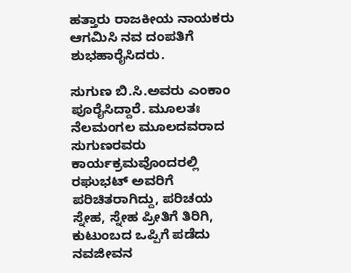ಹತ್ತಾರು ರಾಜಕೀಯ ನಾಯಕರು ಆಗಮಿಸಿ ನವ ದಂಪತಿಗೆ ಶುಭಹಾರೈಸಿದರು.

ಸುಗುಣ ಬಿ.ಸಿ.ಅವರು ಎಂಕಾಂ ಪೂರೈಸಿದ್ದಾರೆ. ಮೂಲತಃ ನೆಲಮಂಗಲ ಮೂಲದವರಾದ ಸುಗುಣರವರು ಕಾರ್ಯಕ್ರಮವೊಂದರಲ್ಲಿ ರಘುಭಟ್ ಅವರಿಗೆ ಪರಿಚಿತರಾಗಿದ್ದು, ಪರಿಚಯ ಸ್ನೇಹ, ಸ್ನೇಹ ಪ್ರೀತಿಗೆ ತಿರಿಗಿ, ಕುಟುಂಬದ ಒಪ್ಪಿಗೆ ಪಡೆದು ನವಜೀವನ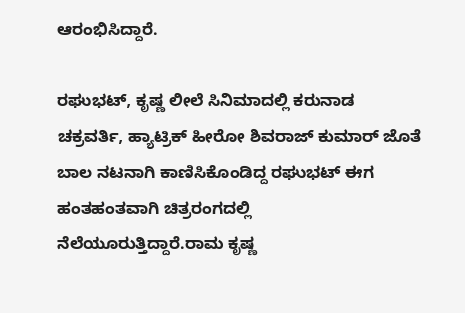ಆರಂಭಿಸಿದ್ದಾರೆ.

ರಘುಭಟ್, ಕೃಷ್ಣ ಲೀಲೆ ಸಿನಿಮಾದಲ್ಲಿ ಕರುನಾಡ ಚಕ್ರವರ್ತಿ, ಹ್ಯಾಟ್ರಿಕ್ ಹೀರೋ ಶಿವರಾಜ್ ಕುಮಾರ್ ಜೊತೆ ಬಾಲ ನಟನಾಗಿ ಕಾಣಿಸಿಕೊಂಡಿದ್ದ ರಘುಭಟ್ ಈಗ ಹಂತಹಂತವಾಗಿ ಚಿತ್ರರಂಗದಲ್ಲಿ ನೆಲೆಯೂರುತ್ತಿದ್ದಾರೆ.ರಾಮ ಕೃಷ್ಣ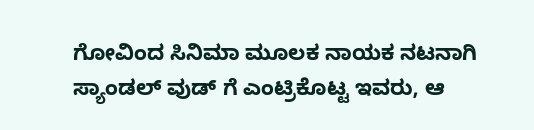ಗೋವಿಂದ ಸಿನಿಮಾ ಮೂಲಕ ನಾಯಕ ನಟನಾಗಿ ಸ್ಯಾಂಡಲ್ ವುಡ್ ಗೆ ಎಂಟ್ರಿಕೊಟ್ಟ ಇವರು, ಆ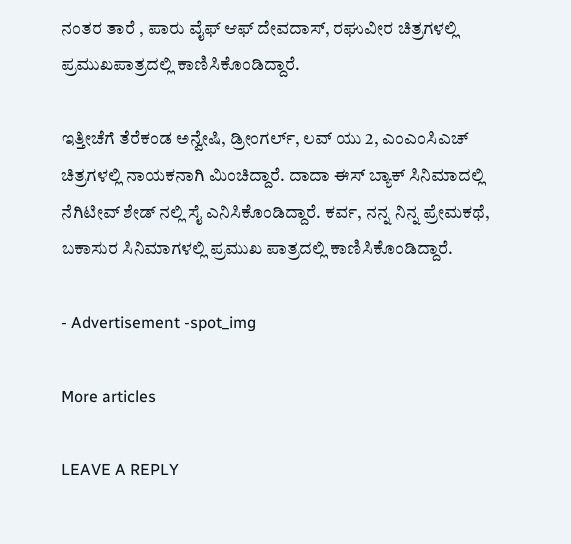ನಂತರ ತಾರೆ , ಪಾರು ವೈಫ್ ಆಫ್ ದೇವದಾಸ್, ರಘುವೀರ ಚಿತ್ರಗಳಲ್ಲಿ ಪ್ರಮುಖಪಾತ್ರದಲ್ಲಿ ಕಾಣಿಸಿಕೊಂಡಿದ್ದಾರೆ.

ಇತ್ತೀಚೆಗೆ ತೆರೆಕಂಡ ಅನ್ವೇಷಿ, ಡ್ರೀಂಗರ್ಲ್, ಲವ್ ಯು 2, ಎಂಎಂಸಿಎಚ್ ಚಿತ್ರಗಳಲ್ಲಿ ನಾಯಕನಾಗಿ ಮಿಂಚಿದ್ದಾರೆ. ದಾದಾ ಈಸ್ ಬ್ಯಾಕ್ ಸಿನಿಮಾದಲ್ಲಿ ನೆಗಿಟೀವ್ ಶೇಡ್ ನಲ್ಲಿ ಸೈ ಎನಿಸಿಕೊಂಡಿದ್ದಾರೆ. ಕರ್ವ, ನನ್ನ ನಿನ್ನ ಪ್ರೇಮಕಥೆ, ಬಕಾಸುರ ಸಿನಿಮಾಗಳಲ್ಲಿ ಪ್ರಮುಖ ಪಾತ್ರದಲ್ಲಿ ಕಾಣಿಸಿಕೊಂಡಿದ್ದಾರೆ.

- Advertisement -spot_img

More articles

LEAVE A REPLY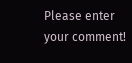Please enter your comment!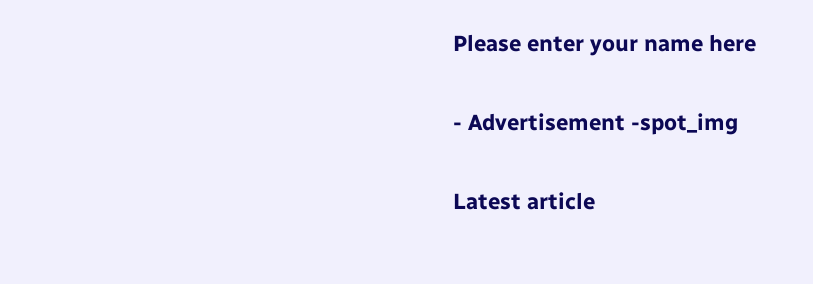Please enter your name here

- Advertisement -spot_img

Latest article